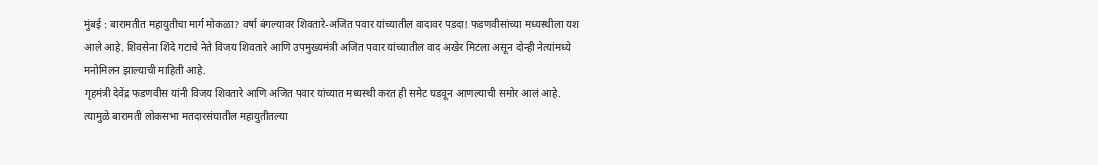मुंबई : बारामतीत महायुतीचा मार्ग मोकळा? वर्षा बंगल्यावर शिवतारे-अजित पवार यांच्यातील वादावर पडदा! फडणवीसांच्या मध्यस्थीला यश आले आहे. शिवसेना शिंदे गटाचे नेते विजय शिवतारे आणि उपमुख्यमंत्री अजित पवार यांच्यातील वाद अखेर मिटला असून दोन्ही नेत्यांमध्ये मनोमिलन झाल्याची माहिती आहे.
गृहमंत्री देवेंद्र फडणवीस यांनी विजय शिवतारे आणि अजित पवार यांच्यात मध्यस्थी करत ही समेट घडवून आणल्याची समोर आलं आहे. त्यामुळे बारामती लोकसभा मतदारसंघातील महायुतीतल्या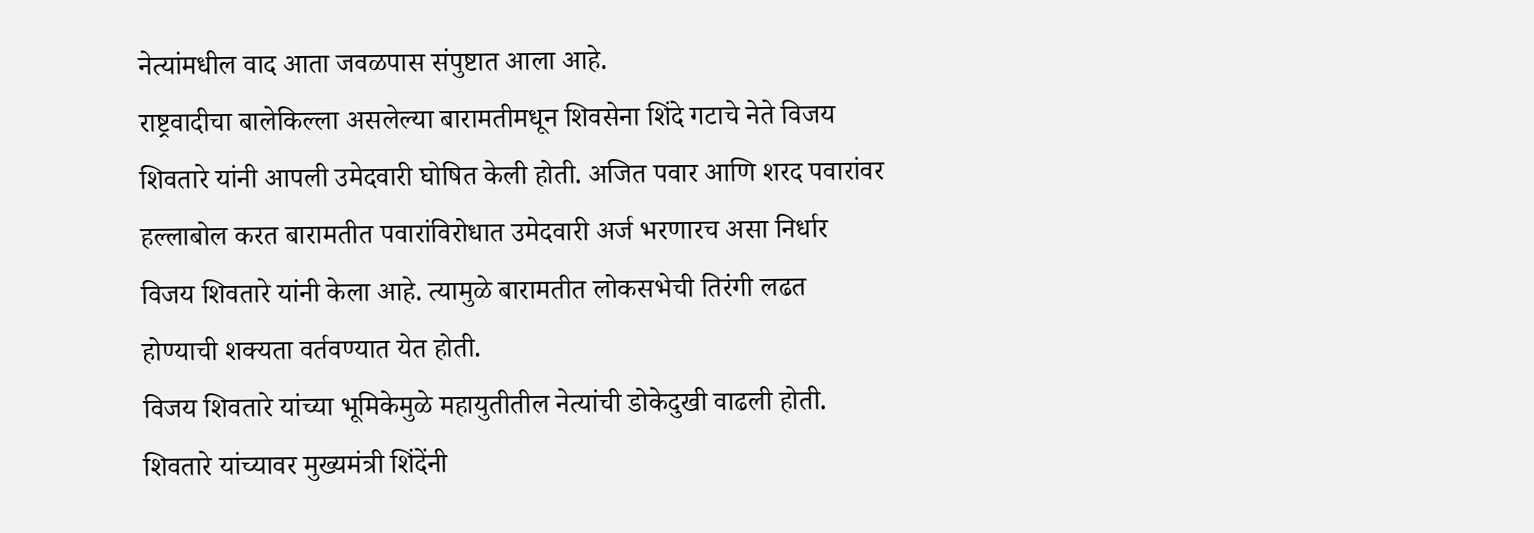नेत्यांमधील वाद आता जवळपास संपुष्टात आला आहे.
राष्ट्रवादीचा बालेकिल्ला असलेल्या बारामतीमधून शिवसेना शिंदे गटाचे नेते विजय शिवतारे यांनी आपली उमेदवारी घोषित केली होती. अजित पवार आणि शरद पवारांवर हल्लाबोल करत बारामतीत पवारांविरोधात उमेदवारी अर्ज भरणारच असा निर्धार विजय शिवतारे यांनी केला आहे. त्यामुळे बारामतीत लोकसभेची तिरंगी लढत होण्याची शक्यता वर्तवण्यात येत होती.
विजय शिवतारे यांच्या भूमिकेमुळे महायुतीतील नेत्यांची डोकेदुखी वाढली होती. शिवतारे यांच्यावर मुख्यमंत्री शिंदेंनी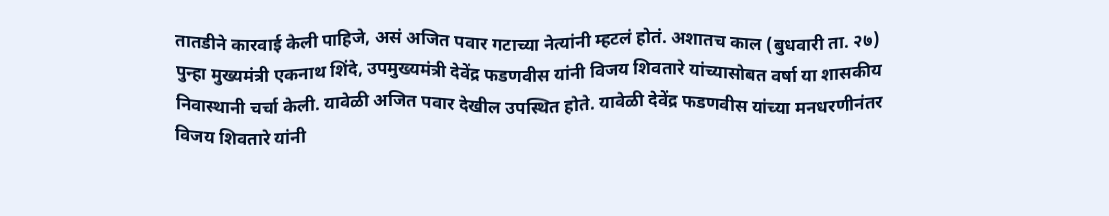तातडीने कारवाई केली पाहिजे, असं अजित पवार गटाच्या नेत्यांनी म्हटलं होतं. अशातच काल (बुधवारी ता. २७) पुन्हा मुख्यमंत्री एकनाथ शिंदे, उपमुख्यमंत्री देवेंद्र फडणवीस यांनी विजय शिवतारे यांच्यासोबत वर्षा या शासकीय निवास्थानी चर्चा केली. यावेळी अजित पवार देखील उपस्थित होते. यावेळी देवेंद्र फडणवीस यांच्या मनधरणीनंतर विजय शिवतारे यांनी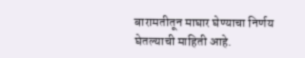बारामतीतून माघार घेण्याचा निर्णय घेतल्याची माहिती आहे.